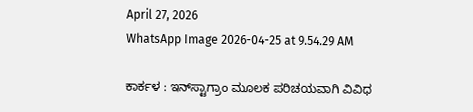April 27, 2026
WhatsApp Image 2026-04-25 at 9.54.29 AM

ಕಾರ್ಕಳ : ಇನ್‌ಸ್ಟಾಗ್ರಾಂ ಮೂಲಕ ಪರಿಚಯವಾಗಿ ವಿವಿಧ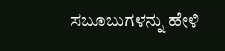ಸಬೂಬುಗಳನ್ನು ಹೇಳಿ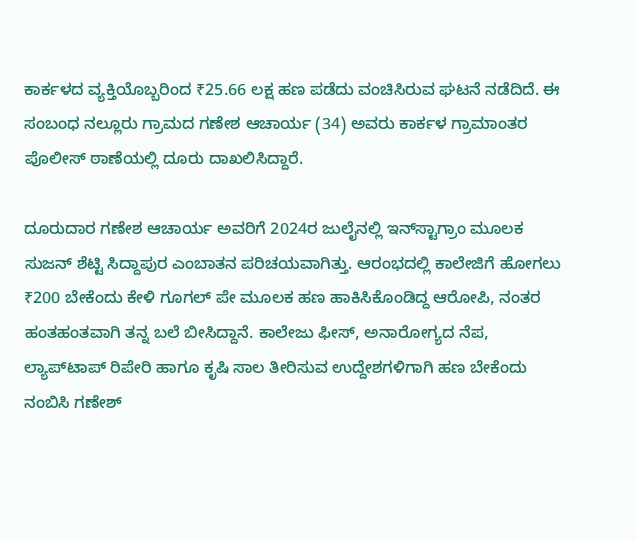ಕಾರ್ಕಳದ ವ್ಯಕ್ತಿಯೊಬ್ಬರಿಂದ ₹25.66 ಲಕ್ಷ ಹಣ ಪಡೆದು ವಂಚಿಸಿರುವ ಘಟನೆ ನಡೆದಿದೆ. ಈ ಸಂಬಂಧ ನಲ್ಲೂರು ಗ್ರಾಮದ ಗಣೇಶ ಆಚಾರ್ಯ (34) ಅವರು ಕಾರ್ಕಳ ಗ್ರಾಮಾಂತರ ಪೊಲೀಸ್ ಠಾಣೆಯಲ್ಲಿ ದೂರು ದಾಖಲಿಸಿದ್ದಾರೆ.

ದೂರುದಾರ ಗಣೇಶ ಆಚಾರ್ಯ ಅವರಿಗೆ 2024ರ ಜುಲೈನಲ್ಲಿ ಇನ್‌ಸ್ಟಾಗ್ರಾಂ ಮೂಲಕ ಸುಜನ್ ಶೆಟ್ಟಿ ಸಿದ್ದಾಪುರ ಎಂಬಾತನ ಪರಿಚಯವಾಗಿತ್ತು. ಆರಂಭದಲ್ಲಿ ಕಾಲೇಜಿಗೆ ಹೋಗಲು ₹200 ಬೇಕೆಂದು ಕೇಳಿ ಗೂಗಲ್ ಪೇ ಮೂಲಕ ಹಣ ಹಾಕಿಸಿಕೊಂಡಿದ್ದ ಆರೋಪಿ, ನಂತರ ಹಂತಹಂತವಾಗಿ ತನ್ನ ಬಲೆ ಬೀಸಿದ್ದಾನೆ. ಕಾಲೇಜು ಫೀಸ್, ಅನಾರೋಗ್ಯದ ನೆಪ, ಲ್ಯಾಪ್‌ಟಾಪ್ ರಿಪೇರಿ ಹಾಗೂ ಕೃಷಿ ಸಾಲ ತೀರಿಸುವ ಉದ್ದೇಶಗಳಿಗಾಗಿ ಹಣ ಬೇಕೆಂದು ನಂಬಿಸಿ ಗಣೇಶ್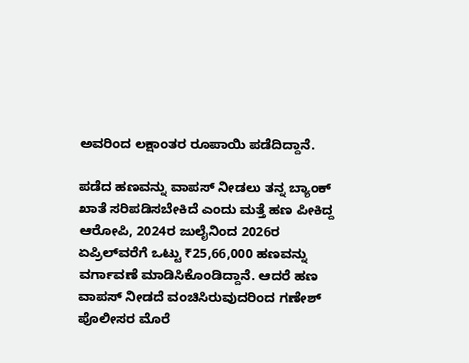ಅವರಿಂದ ಲಕ್ಷಾಂತರ ರೂಪಾಯಿ ಪಡೆದಿದ್ದಾನೆ.

ಪಡೆದ ಹಣವನ್ನು ವಾಪಸ್ ನೀಡಲು ತನ್ನ ಬ್ಯಾಂಕ್ ಖಾತೆ ಸರಿಪಡಿಸಬೇಕಿದೆ ಎಂದು ಮತ್ತೆ ಹಣ ಪೀಕಿದ್ದ ಆರೋಪಿ, 2024ರ ಜುಲೈನಿಂದ 2026ರ ಏಪ್ರಿಲ್‌ವರೆಗೆ ಒಟ್ಟು ₹25,66,000 ಹಣವನ್ನು ವರ್ಗಾವಣೆ ಮಾಡಿಸಿಕೊಂಡಿದ್ದಾನೆ. ಆದರೆ ಹಣ ವಾಪಸ್ ನೀಡದೆ ವಂಚಿಸಿರುವುದರಿಂದ ಗಣೇಶ್ ಪೊಲೀಸರ ಮೊರೆ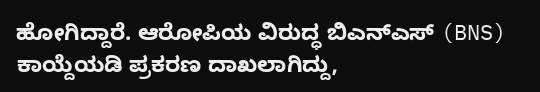ಹೋಗಿದ್ದಾರೆ. ಆರೋಪಿಯ ವಿರುದ್ಧ ಬಿಎನ್‌ಎಸ್ (BNS) ಕಾಯ್ದೆಯಡಿ ಪ್ರಕರಣ ದಾಖಲಾಗಿದ್ದು,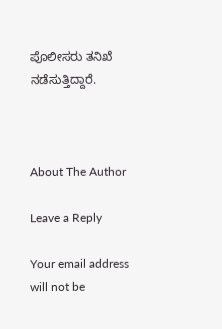ಪೊಲೀಸರು ತನಿಖೆ ನಡೆಸುತ್ತಿದ್ದಾರೆ.



About The Author

Leave a Reply

Your email address will not be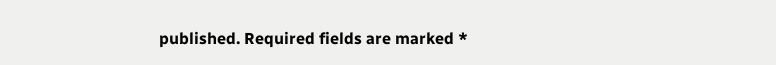published. Required fields are marked *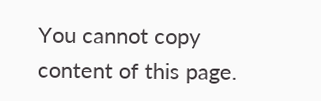You cannot copy content of this page.